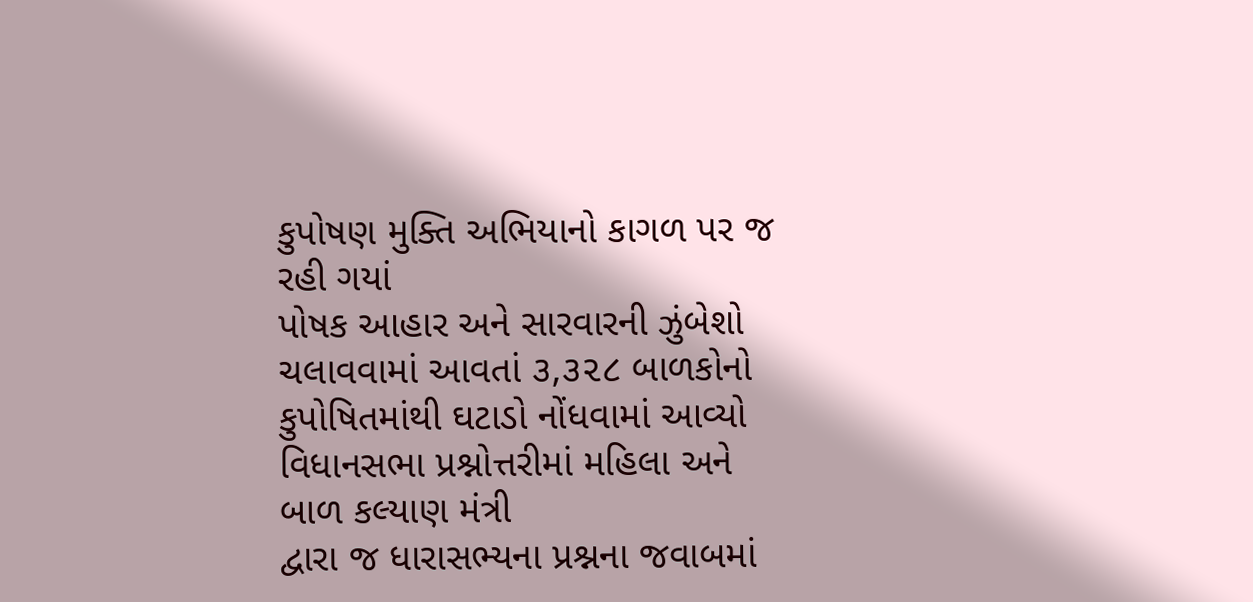કુપોષણ મુક્તિ અભિયાનો કાગળ પર જ રહી ગયાં
પોષક આહાર અને સારવારની ઝુંબેશો ચલાવવામાં આવતાં ૩,૩૨૮ બાળકોનો કુપોષિતમાંથી ઘટાડો નોંધવામાં આવ્યો
વિધાનસભા પ્રશ્નોત્તરીમાં મહિલા અને બાળ કલ્યાણ મંત્રી
દ્વારા જ ધારાસભ્યના પ્રશ્નના જવાબમાં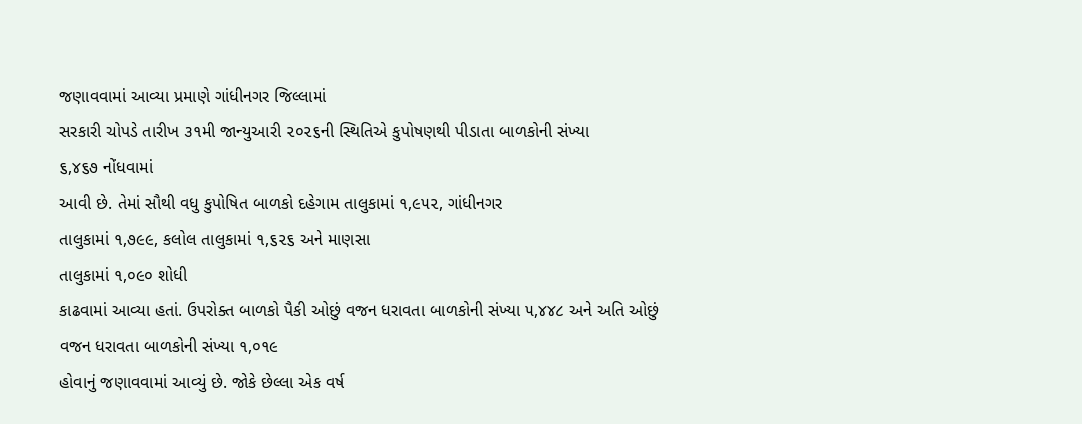જણાવવામાં આવ્યા પ્રમાણે ગાંધીનગર જિલ્લામાં
સરકારી ચોપડે તારીખ ૩૧મી જાન્યુઆરી ૨૦૨૬ની સ્થિતિએ કુપોષણથી પીડાતા બાળકોની સંખ્યા
૬,૪૬૭ નોંધવામાં
આવી છે. તેમાં સૌથી વધુ કુપોષિત બાળકો દહેગામ તાલુકામાં ૧,૯૫૨, ગાંધીનગર
તાલુકામાં ૧,૭૯૯, કલોલ તાલુકામાં ૧,૬૨૬ અને માણસા
તાલુકામાં ૧,૦૯૦ શોધી
કાઢવામાં આવ્યા હતાં. ઉપરોક્ત બાળકો પૈકી ઓછું વજન ધરાવતા બાળકોની સંખ્યા ૫,૪૪૮ અને અતિ ઓછું
વજન ધરાવતા બાળકોની સંખ્યા ૧,૦૧૯
હોવાનું જણાવવામાં આવ્યું છે. જોકે છેલ્લા એક વર્ષ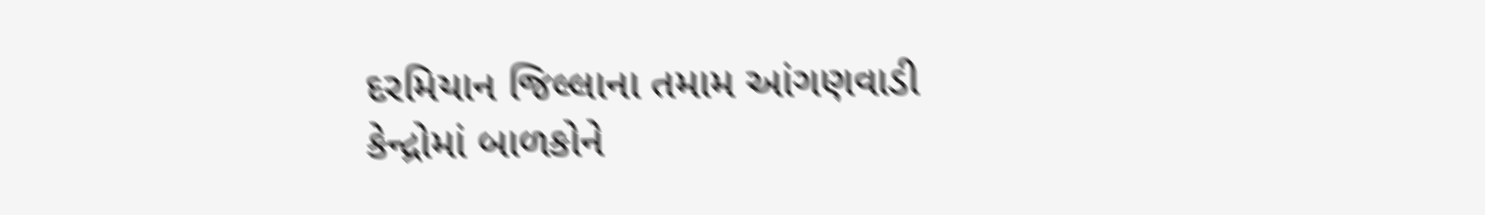દરમિયાન જિલ્લાના તમામ આંગણવાડી
કેન્દ્રોમાં બાળકોને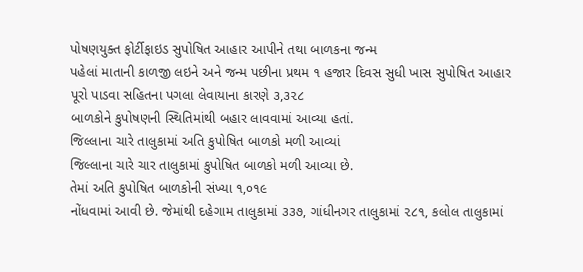પોષણયુક્ત ફોર્ટીફાઇડ સુપોષિત આહાર આપીને તથા બાળકના જન્મ
પહેલાં માતાની કાળજી લઇને અને જન્મ પછીના પ્રથમ ૧ હજાર દિવસ સુધી ખાસ સુપોષિત આહાર
પૂરો પાડવા સહિતના પગલા લેવાયાના કારણે ૩,૩૨૮
બાળકોને કુપોષણની સ્થિતિમાંથી બહાર લાવવામાં આવ્યા હતાં.
જિલ્લાના ચારે તાલુકામાં અતિ કુપોષિત બાળકો મળી આવ્યાં
જિલ્લાના ચારે ચાર તાલુકામાં કુપોષિત બાળકો મળી આવ્યા છે.
તેમાં અતિ કુપોષિત બાળકોની સંખ્યા ૧,૦૧૯
નોંધવામાં આવી છે. જેમાંથી દહેગામ તાલુકામાં ૩૩૭, ગાંધીનગર તાલુકામાં ૨૮૧, કલોલ તાલુકામાં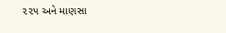૨૨૫ અને માણસા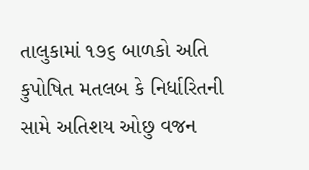તાલુકામાં ૧૭૬ બાળકો અતિ
કુપોષિત મતલબ કે નિર્ધારિતની સામે અતિશય ઓછુ વજન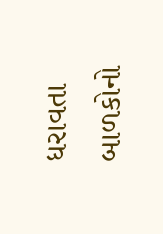ધરાવતા બાળકોનો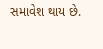સમાવેશ થાય છે.